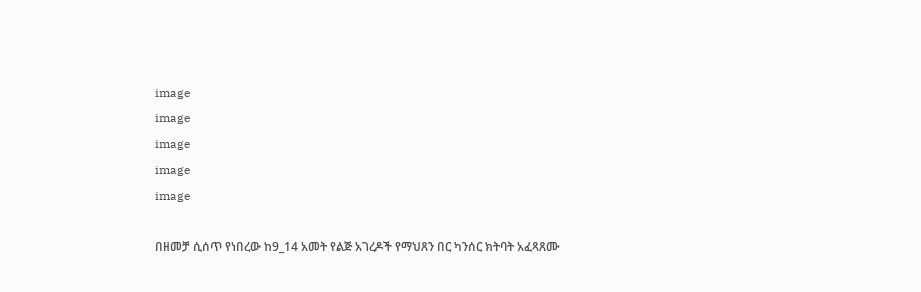image
image
image
image
image

በዘመቻ ሲሰጥ የነበረው ከ9_14 አመት የልጅ አገረዶች የማህጸን በር ካንሰር ክትባት አፈጻጸሙ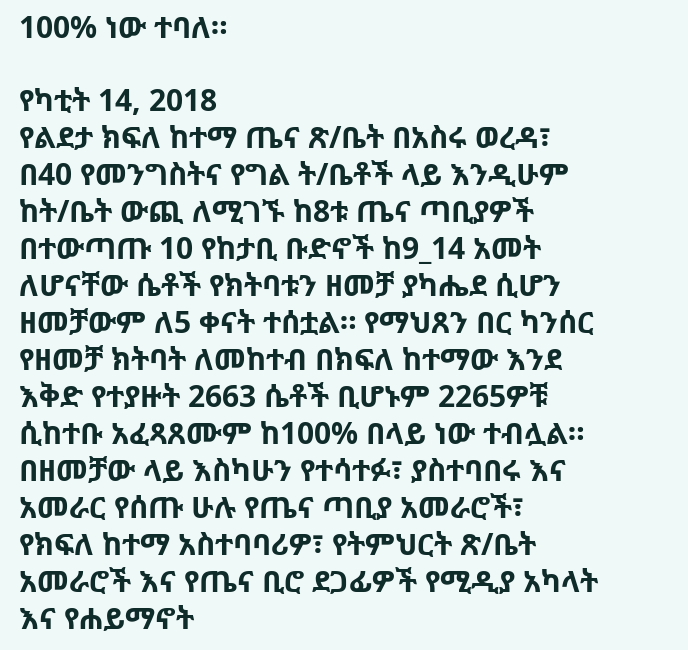100% ነው ተባለ።

የካቲት 14, 2018
የልደታ ክፍለ ከተማ ጤና ጽ/ቤት በአስሩ ወረዳ፣ በ40 የመንግስትና የግል ት/ቤቶች ላይ እንዲሁም ከት/ቤት ውጪ ለሚገኙ ከ8ቱ ጤና ጣቢያዎች በተውጣጡ 10 የከታቢ ቡድኖች ከ9_14 አመት ለሆናቸው ሴቶች የክትባቱን ዘመቻ ያካሔደ ሲሆን ዘመቻውም ለ5 ቀናት ተሰቷል። የማህጸን በር ካንሰር የዘመቻ ክትባት ለመከተብ በክፍለ ከተማው እንደ እቅድ የተያዙት 2663 ሴቶች ቢሆኑም 2265ዎቹ ሲከተቡ አፈጻጸሙም ከ100% በላይ ነው ተብሏል። በዘመቻው ላይ እስካሁን የተሳተፉ፣ ያስተባበሩ እና አመራር የሰጡ ሁሉ የጤና ጣቢያ አመራሮች፣ የክፍለ ከተማ አስተባባሪዎ፣ የትምህርት ጽ/ቤት አመራሮች እና የጤና ቢሮ ደጋፊዎች የሚዲያ አካላት እና የሐይማኖት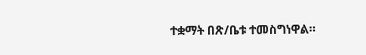ተቋማት በጽ/ቤቱ ተመስግነዋል።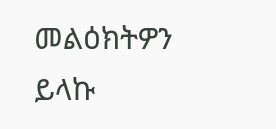መልዕክትዎን ይላኩ